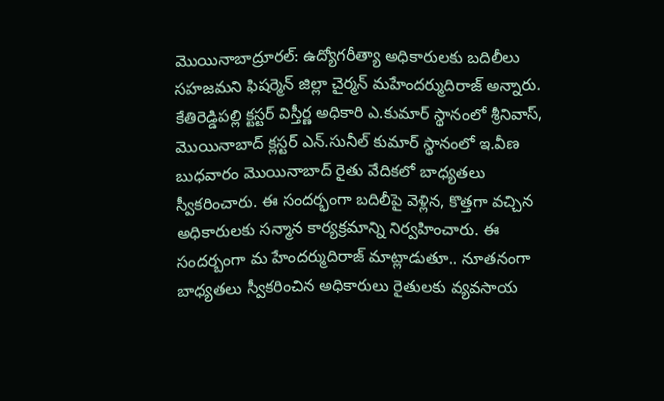మొయినాబాద్రూరల్: ఉద్యోగరీత్యా అధికారులకు బదిలీలు సహజమని ఫిషర్మెన్ జిల్లా చైర్మన్ మహేందర్ముదిరాజ్ అన్నారు. కేతిరెడ్డిపల్లి క్టస్టర్ విస్తీర్ణ అధికారి ఎ.కుమార్ స్థానంలో శ్రీనివాస్, మొయినాబాద్ క్లస్టర్ ఎన్.సునీల్ కుమార్ స్థానంలో ఇ.వీణ బుధవారం మొయినాబాద్ రైతు వేదికలో బాధ్యతలు స్వీకరించారు. ఈ సందర్భంగా బదిలీపై వెళ్లిన, కొత్తగా వచ్చిన అధికారులకు సన్మాన కార్యక్రమాన్ని నిర్వహించారు. ఈ సందర్బంగా మ హేందర్ముదిరాజ్ మాట్లాడుతూ.. నూతనంగా బాధ్యతలు స్వీకరించిన అధికారులు రైతులకు వ్యవసాయ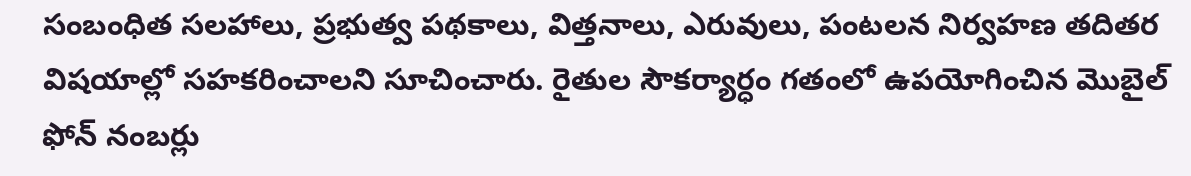సంబంధిత సలహాలు, ప్రభుత్వ పథకాలు, విత్తనాలు, ఎరువులు, పంటలన నిర్వహణ తదితర విషయాల్లో సహకరించాలని సూచించారు. రైతుల సౌకర్యార్ధం గతంలో ఉపయోగించిన మొబైల్ ఫోన్ నంబర్లు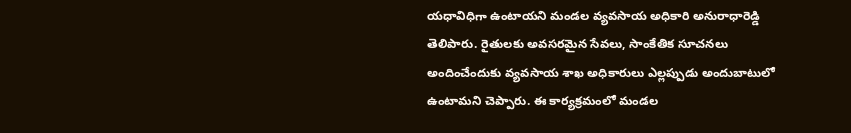యధావిధిగా ఉంటాయని మండల వ్యవసాయ అధికారి అనురాధారెడ్డి తెలిపారు. రైతులకు అవసరమైన సేవలు, సాంకేతిక సూచనలు అందించేందుకు వ్యవసాయ శాఖ అధికారులు ఎల్లప్పుడు అందుబాటులో ఉంటామని చెప్పారు. ఈ కార్యక్రమంలో మండల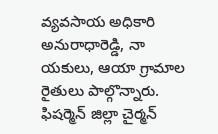వ్యవసాయ అధికారి అనురాధారెడ్డి, నా యకులు, ఆయా గ్రామాల రైతులు పాల్గొన్నారు.
ఫిషర్మెన్ జిల్లా చైర్మన్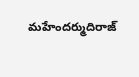మహేందర్ముదిరాజ్